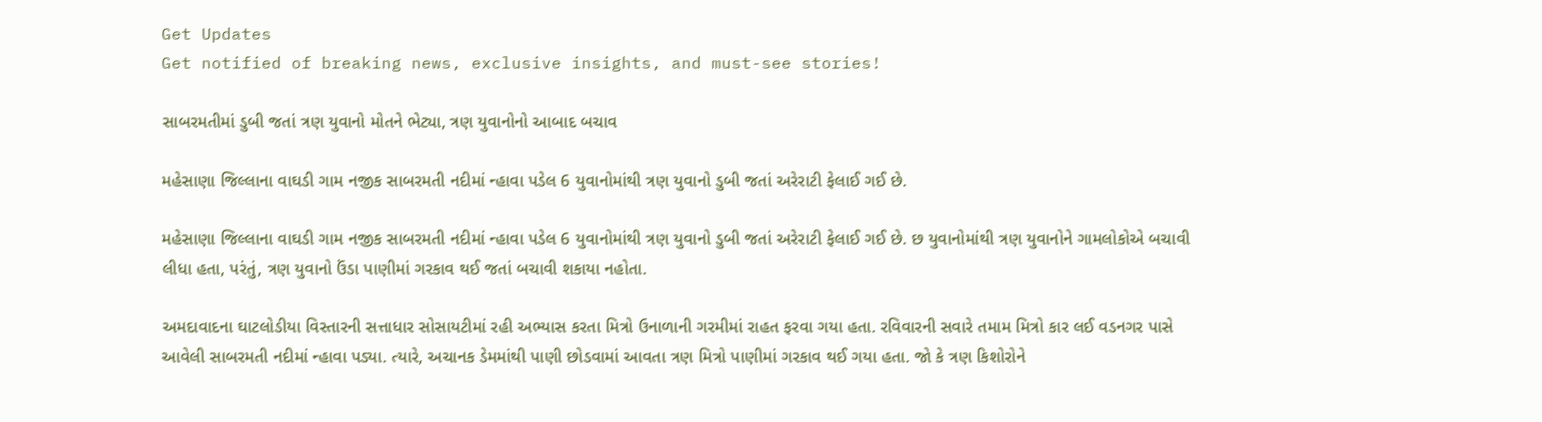Get Updates
Get notified of breaking news, exclusive insights, and must-see stories!

સાબરમતીમાં ડુબી જતાં ત્રણ યુવાનો મોતને ભેટ્યા, ત્રણ યુવાનોનો આબાદ બચાવ

મહેસાણા જિલ્લાના વાઘડી ગામ નજીક સાબરમતી નદીમાં ન્હાવા પડેલ 6 યુવાનોમાંથી ત્રણ યુવાનો ડુબી જતાં અરેરાટી ફેલાઈ ગઈ છે.

મહેસાણા જિલ્લાના વાઘડી ગામ નજીક સાબરમતી નદીમાં ન્હાવા પડેલ 6 યુવાનોમાંથી ત્રણ યુવાનો ડુબી જતાં અરેરાટી ફેલાઈ ગઈ છે. છ યુવાનોમાંથી ત્રણ યુવાનોને ગામલોકોએ બચાવી લીધા હતા, પરંતું, ત્રણ યુવાનો ઉંડા પાણીમાં ગરકાવ થઈ જતાં બચાવી શકાયા નહોતા.

અમદાવાદના ઘાટલોડીયા વિસ્તારની સત્તાધાર સોસાયટીમાં રહી અભ્યાસ કરતા મિત્રો ઉનાળાની ગરમીમાં રાહત ફરવા ગયા હતા. રવિવારની સવારે તમામ મિત્રો કાર લઈ વડનગર પાસે આવેલી સાબરમતી નદીમાં ન્હાવા પડ્યા. ત્યારે, અચાનક ડેમમાંથી પાણી છોડવામાં આવતા ત્રણ મિત્રો પાણીમાં ગરકાવ થઈ ગયા હતા. જો કે ત્રણ કિશોરોને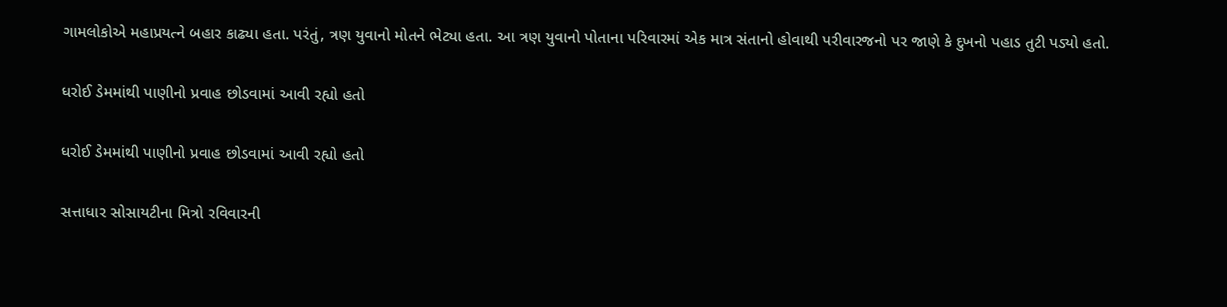ગામલોકોએ મહાપ્રયત્ને બહાર કાઢ્યા હતા. પરંતું, ત્રણ યુવાનો મોતને ભેટ્યા હતા. આ ત્રણ યુવાનો પોતાના પરિવારમાં એક માત્ર સંતાનો હોવાથી પરીવારજનો પર જાણે કે દુખનો પહાડ તુટી પડ્યો હતો.

ધરોઈ ડેમમાંથી પાણીનો પ્રવાહ છોડવામાં આવી રહ્યો હતો

ધરોઈ ડેમમાંથી પાણીનો પ્રવાહ છોડવામાં આવી રહ્યો હતો

સત્તાધાર સોસાયટીના મિત્રો રવિવારની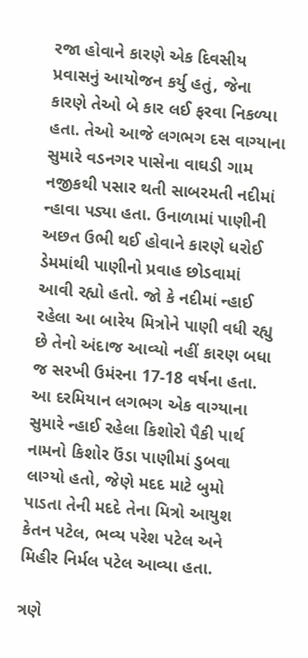રજા હોવાને કારણે એક દિવસીય પ્રવાસનું આયોજન કર્યુ હતું, જેના કારણે તેઓ બે કાર લઈ ફરવા નિકળ્યા હતા. તેઓ આજે લગભગ દસ વાગ્યાના સુમારે વડનગર પાસેના વાઘડી ગામ નજીકથી પસાર થતી સાબરમતી નદીમાં ન્હાવા પડ્યા હતા. ઉનાળામાં પાણીની અછત ઉભી થઈ હોવાને કારણે ધરોઈ ડેમમાંથી પાણીનો પ્રવાહ છોડવામાં આવી રહ્યો હતો. જો કે નદીમાં ન્હાઈ રહેલા આ બારેય મિત્રોને પાણી વધી રહ્યુ છે તેનો અંદાજ આવ્યો નહીં કારણ બધા જ સરખી ઉમંરના 17-18 વર્ષના હતા. આ દરમિયાન લગભગ એક વાગ્યાના સુમારે ન્હાઈ રહેલા કિશોરો પૈકી પાર્થ નામનો કિશોર ઉંડા પાણીમાં ડુબવા લાગ્યો હતો, જેણે મદદ માટે બુમો પાડતા તેની મદદે તેના મિત્રો આયુશ કેતન પટેલ, ભવ્ય પરેશ પટેલ અને મિહીર નિર્મલ પટેલ આવ્યા હતા.

ત્રણે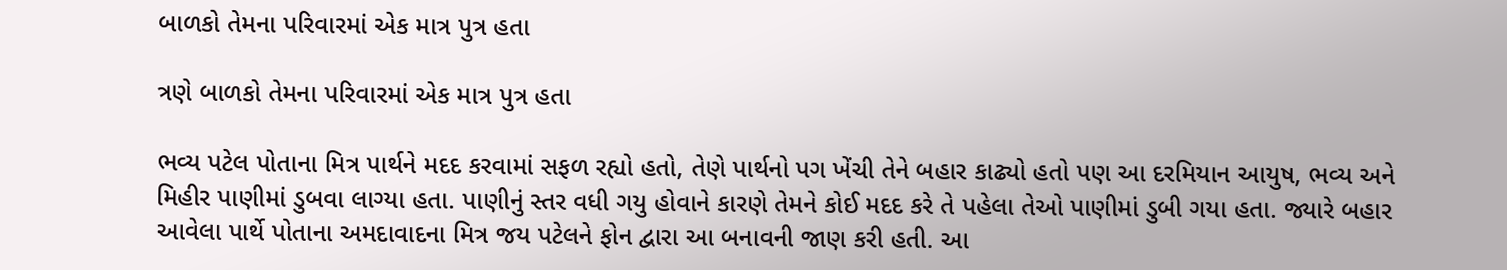બાળકો તેમના પરિવારમાં એક માત્ર પુત્ર હતા

ત્રણે બાળકો તેમના પરિવારમાં એક માત્ર પુત્ર હતા

ભવ્ય પટેલ પોતાના મિત્ર પાર્થને મદદ કરવામાં સફળ રહ્યો હતો, તેણે પાર્થનો પગ ખેંચી તેને બહાર કાઢ્યો હતો પણ આ દરમિયાન આયુષ, ભવ્ય અને મિહીર પાણીમાં ડુબવા લાગ્યા હતા. પાણીનું સ્તર વધી ગયુ હોવાને કારણે તેમને કોઈ મદદ કરે તે પહેલા તેઓ પાણીમાં ડુબી ગયા હતા. જ્યારે બહાર આવેલા પાર્થે પોતાના અમદાવાદના મિત્ર જય પટેલને ફોન દ્વારા આ બનાવની જાણ કરી હતી. આ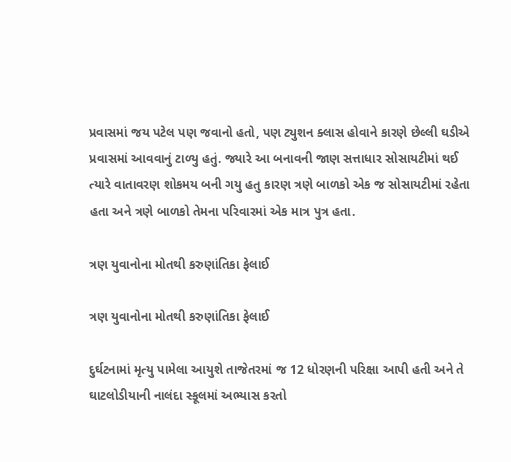પ્રવાસમાં જય પટેલ પણ જવાનો હતો, પણ ટ્યુશન ક્લાસ હોવાને કારણે છેલ્લી ઘડીએ પ્રવાસમાં આવવાનું ટાળ્યુ હતું. જ્યારે આ બનાવની જાણ સત્તાધાર સોસાયટીમાં થઈ ત્યારે વાતાવરણ શોકમય બની ગયુ હતુ કારણ ત્રણે બાળકો એક જ સોસાયટીમાં રહેતા હતા અને ત્રણે બાળકો તેમના પરિવારમાં એક માત્ર પુત્ર હતા.

ત્રણ યુવાનોના મોતથી કરુણાંતિકા ફેલાઈ

ત્રણ યુવાનોના મોતથી કરુણાંતિકા ફેલાઈ

દુર્ઘટનામાં મૃત્યુ પામેલા આયુશે તાજેતરમાં જ 12 ધોરણની પરિક્ષા આપી હતી અને તે ઘાટલોડીયાની નાલંદા સ્કૂલમાં અભ્યાસ કરતો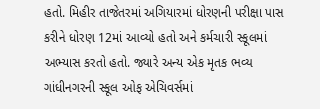હતો. મિહીર તાજેતરમાં અગિયારમાં ધોરણની પરીક્ષા પાસ કરીને ધોરણ 12માં આવ્યો હતો અને કર્મચારી સ્કૂલમાં અભ્યાસ કરતો હતો. જ્યારે અન્ય એક મૃતક ભવ્ય ગાંધીનગરની સ્કૂલ ઓફ એચિવર્સમાં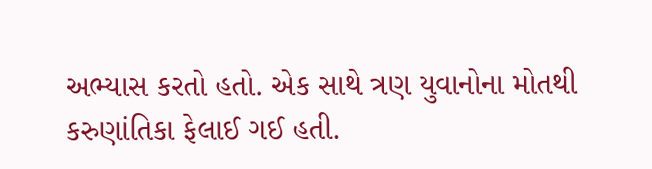અભ્યાસ કરતો હતો. એક સાથે ત્રણ યુવાનોના મોતથી કરુણાંતિકા ફેલાઈ ગઈ હતી.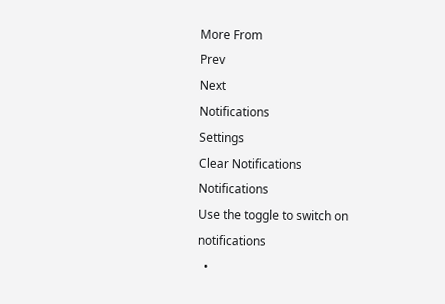More From
Prev
Next
Notifications
Settings
Clear Notifications
Notifications
Use the toggle to switch on notifications
  •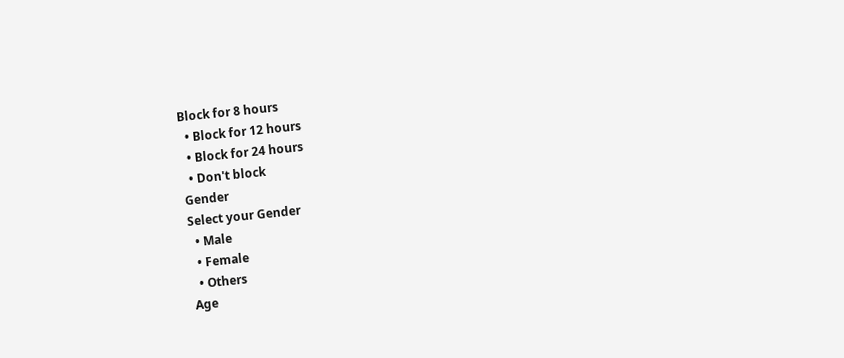Block for 8 hours
  • Block for 12 hours
  • Block for 24 hours
  • Don't block
Gender
Select your Gender
  • Male
  • Female
  • Others
Age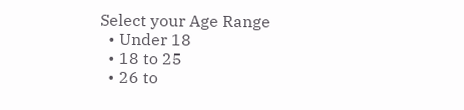Select your Age Range
  • Under 18
  • 18 to 25
  • 26 to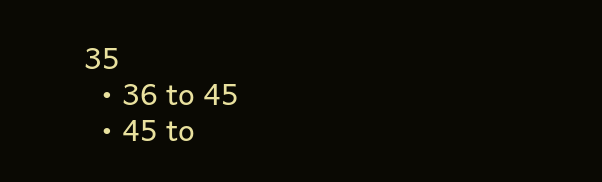35
  • 36 to 45
  • 45 to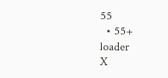55
  • 55+
loader
X